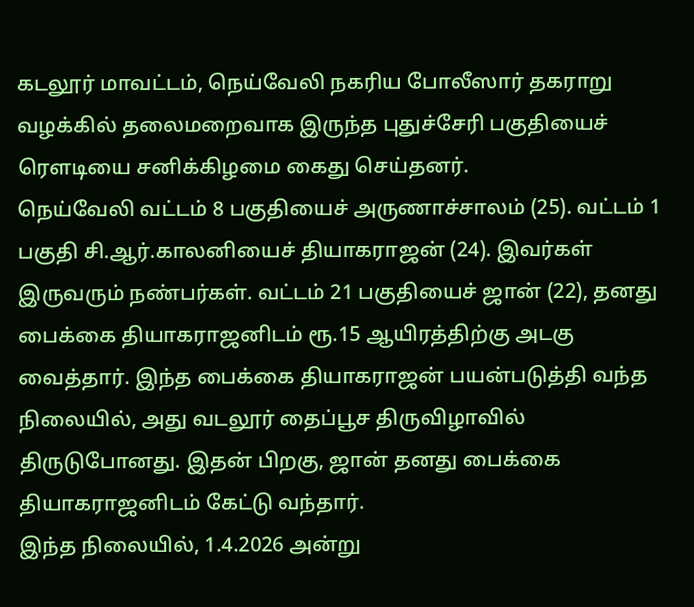கடலூர் மாவட்டம், நெய்வேலி நகரிய போலீஸார் தகராறு வழக்கில் தலைமறைவாக இருந்த புதுச்சேரி பகுதியைச் ரௌடியை சனிக்கிழமை கைது செய்தனர்.
நெய்வேலி வட்டம் 8 பகுதியைச் அருணாச்சாலம் (25). வட்டம் 1 பகுதி சி.ஆர்.காலனியைச் தியாகராஜன் (24). இவர்கள் இருவரும் நண்பர்கள். வட்டம் 21 பகுதியைச் ஜான் (22), தனது பைக்கை தியாகராஜனிடம் ரூ.15 ஆயிரத்திற்கு அடகு வைத்தார். இந்த பைக்கை தியாகராஜன் பயன்படுத்தி வந்த நிலையில், அது வடலூர் தைப்பூச திருவிழாவில் திருடுபோனது. இதன் பிறகு, ஜான் தனது பைக்கை தியாகராஜனிடம் கேட்டு வந்தார்.
இந்த நிலையில், 1.4.2026 அன்று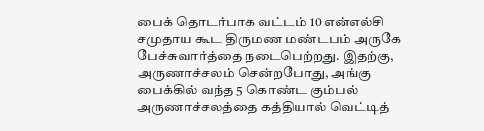பைக் தொடர்பாக வட்டம் 10 என்எல்சி சமுதாய கூட திருமண மண்டபம் அருகே பேச்சுவார்த்தை நடைபெற்றது. இதற்கு, அருணாச்சலம் சென்றபோது, அங்கு பைக்கில் வந்த 5 கொண்ட கும்பல் அருணாச்சலத்தை கத்தியால் வெட்டித்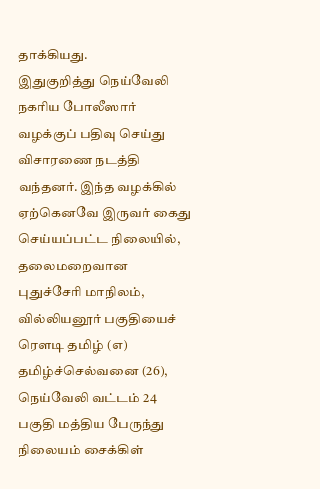தாக்கியது.
இதுகுறித்து நெய்வேலி நகரிய போலீஸார் வழக்குப் பதிவு செய்து விசாரணை நடத்தி வந்தனர். இந்த வழக்கில் ஏற்கெனவே இருவர் கைது செய்யப்பட்ட நிலையில், தலைமறைவான புதுச்சேரி மாநிலம், வில்லியனூர் பகுதியைச் ரௌடி தமிழ் (எ) தமிழ்ச்செல்வனை (26), நெய்வேலி வட்டம் 24 பகுதி மத்திய பேருந்து நிலையம் சைக்கிள்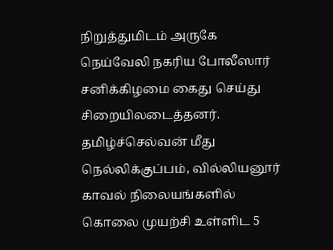நிறுத்துமிடம் அருகே நெய்வேலி நகரிய போலீஸார் சனிக்கிழமை கைது செய்து சிறையிலடைத்தனர். தமிழ்ச்செல்வன் மீது நெல்லிக்குப்பம், வில்லியனூர் காவல் நிலையங்களில் கொலை முயற்சி உள்ளிட 5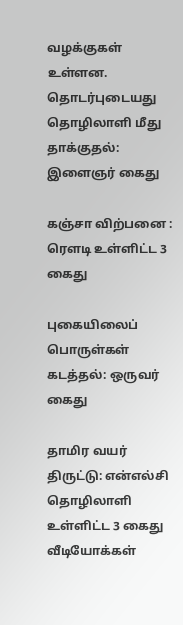வழக்குகள் உள்ளன.
தொடர்புடையது
தொழிலாளி மீது தாக்குதல்: இளைஞர் கைது

கஞ்சா விற்பனை : ரௌடி உள்ளிட்ட 3 கைது

புகையிலைப் பொருள்கள் கடத்தல்: ஒருவர் கைது

தாமிர வயர் திருட்டு: என்எல்சி தொழிலாளி உள்ளிட்ட 3 கைது
வீடியோக்கள்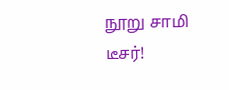நூறு சாமி டீசர்!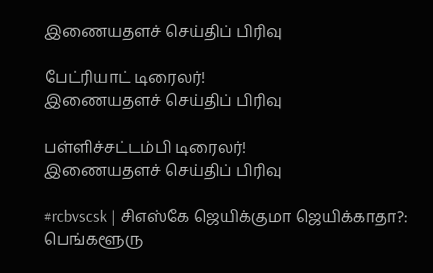இணையதளச் செய்திப் பிரிவு

பேட்ரியாட் டிரைலர்!
இணையதளச் செய்திப் பிரிவு

பள்ளிச்சட்டம்பி டிரைலர்!
இணையதளச் செய்திப் பிரிவு

#rcbvscsk | சிஎஸ்கே ஜெயிக்குமா ஜெயிக்காதா?: பெங்களூரு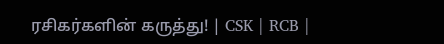ரசிகர்களின் கருத்து! | CSK | RCB |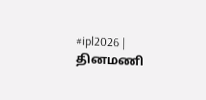#ipl2026 |
தினமணி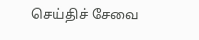செய்திச் சேவை